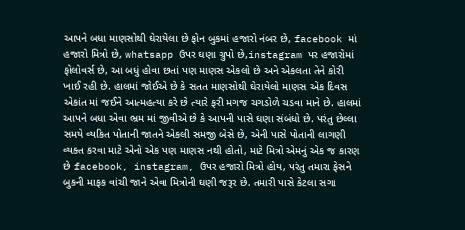આપને બધા માણસોથી ઘેરાયેલા છે ફોન બુકમાં હજારો નંબર છે, facebook માં હજારો મિત્રો છે, whatsapp ઉપર ઘણા ગ્રુપો છે,instagram પર હજારોમાં ફોલોવર્સ છે, આ બધું હોવા છતાં પણ માણસ એકલો છે અને એકલતા તેને કોરી ખાઈ રહી છે. હાલમાં જોઈએ છે કે સતત માણસોથી ઘેરાયેલો માણસ એક દિવસ એકાંત માં જઈને આત્મહત્યા કરે છે ત્યારે ફરી મગજ ચગડોળે ચડવા માને છે. હાલમાં આપને બધા એવા ભ્રમ માં જીવીએ છે કે આપની પાસે ઘણા સંબંધો છે. પરંતુ છેલ્લા સમયે વ્યકિત પોતાની જાતને એકલી સમજી બેસે છે, એની પાસે પોતાની લાગણી વ્યક્ત કરવા માટે એનો એક પણ માણસ નથી હોતો, માટે મિત્રો એમનું એક જ કારણ છે facebook, instagram, ઉપર હજારો મિત્રો હોય, પરંતુ તમારા ફેસને બુકની માફક વાંચી જાને એવા મિત્રોની ઘણી જરૂર છે. તમારી પાસે કેટલા સગા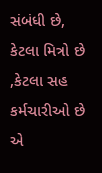સંબંધી છે, કેટલા મિત્રો છે ,કેટલા સહ કર્મચારીઓ છે એ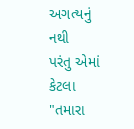અગત્યનું નથી
પરંતુ એમાં કેટલા "તમારા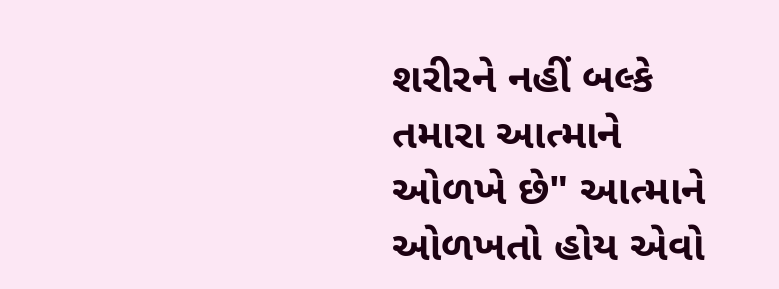શરીરને નહીં બલ્કે તમારા આત્માને ઓળખે છે" આત્માને ઓળખતો હોય એવો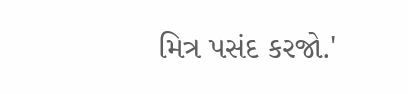મિત્ર પસંદ કરજો.'